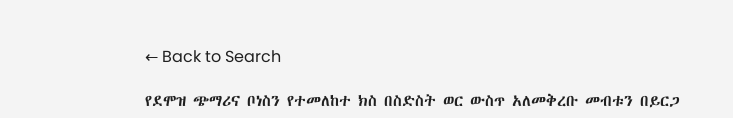← Back to Search

የደሞዝ ጭማሪና ቦነስን የተመለከተ ክስ በስድስት ወር ውስጥ አለመቅረቡ መብቱን በይርጋ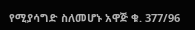የሚያሳግድ ስለመሆኑ አዋጅ ቁ. 377/96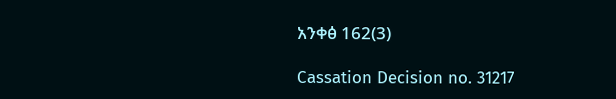አንቀፅ 162(3)

Cassation Decision no. 31217